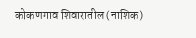कोकणगाव शिवारातील (नाशिक)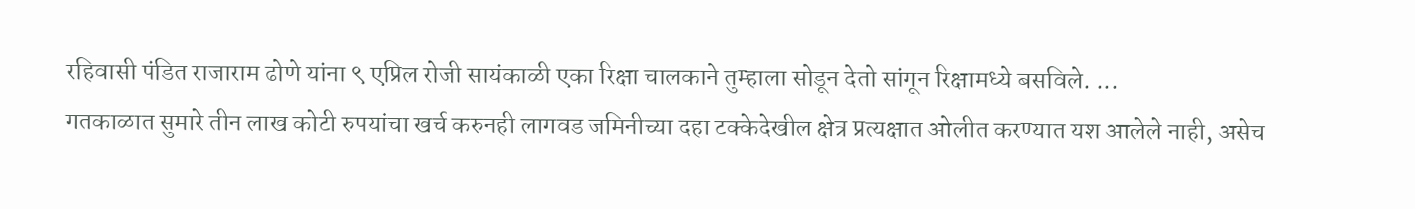रहिवासी पंडित राजाराम ढोणे यांना ९ एप्रिल रोजी सायंकाळी एका रिक्षा चालकाने तुम्हाला सोडून देतो सांगून रिक्षामध्ये बसविले. ...
गतकाळात सुमारे तीन लाख कोटी रुपयांचा खर्च करुनही लागवड जमिनीच्या दहा टक्केदेखील क्षेत्र प्रत्यक्षात ओलीत करण्यात यश आलेले नाही, असेच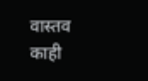वास्तव काही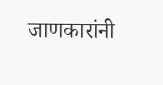जाणकारांनी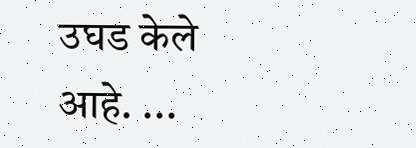उघड केले आहे. ...